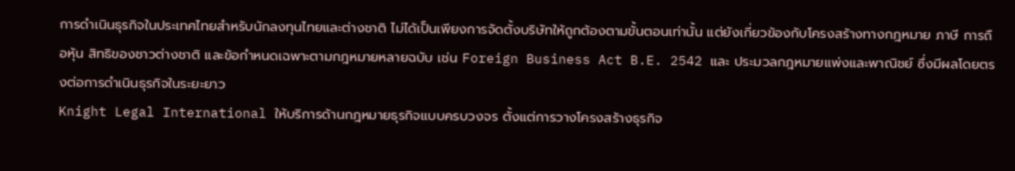การดำเนินธุรกิจในประเทศไทยสำหรับนักลงทุนไทยและต่างชาติ ไม่ได้เป็นเพียงการจัดตั้งบริษัทให้ถูกต้องตามขั้นตอนเท่านั้น แต่ยังเกี่ยวข้องกับโครงสร้างทางกฎหมาย ภาษี การถือหุ้น สิทธิของชาวต่างชาติ และข้อกำหนดเฉพาะตามกฎหมายหลายฉบับ เช่น Foreign Business Act B.E. 2542 และ ประมวลกฎหมายแพ่งและพาณิชย์ ซึ่งมีผลโดยตรงต่อการดำเนินธุรกิจในระยะยาว
Knight Legal International ให้บริการด้านกฎหมายธุรกิจแบบครบวงจร ตั้งแต่การวางโครงสร้างธุรกิจ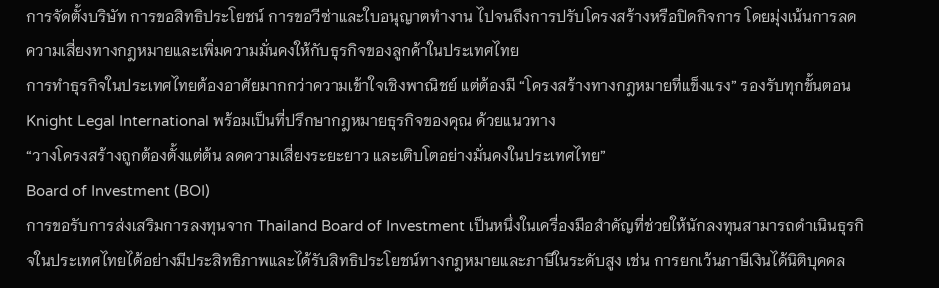การจัดตั้งบริษัท การขอสิทธิประโยชน์ การขอวีซ่าและใบอนุญาตทำงาน ไปจนถึงการปรับโครงสร้างหรือปิดกิจการ โดยมุ่งเน้นการลดความเสี่ยงทางกฎหมายและเพิ่มความมั่นคงให้กับธุรกิจของลูกค้าในประเทศไทย
การทำธุรกิจในประเทศไทยต้องอาศัยมากกว่าความเข้าใจเชิงพาณิชย์ แต่ต้องมี “โครงสร้างทางกฎหมายที่แข็งแรง” รองรับทุกขั้นตอน
Knight Legal International พร้อมเป็นที่ปรึกษากฎหมายธุรกิจของคุณ ด้วยแนวทาง
“วางโครงสร้างถูกต้องตั้งแต่ต้น ลดความเสี่ยงระยะยาว และเติบโตอย่างมั่นคงในประเทศไทย”
Board of Investment (BOI)
การขอรับการส่งเสริมการลงทุนจาก Thailand Board of Investment เป็นหนึ่งในเครื่องมือสำคัญที่ช่วยให้นักลงทุนสามารถดำเนินธุรกิจในประเทศไทยได้อย่างมีประสิทธิภาพและได้รับสิทธิประโยชน์ทางกฎหมายและภาษีในระดับสูง เช่น การยกเว้นภาษีเงินได้นิติบุคคล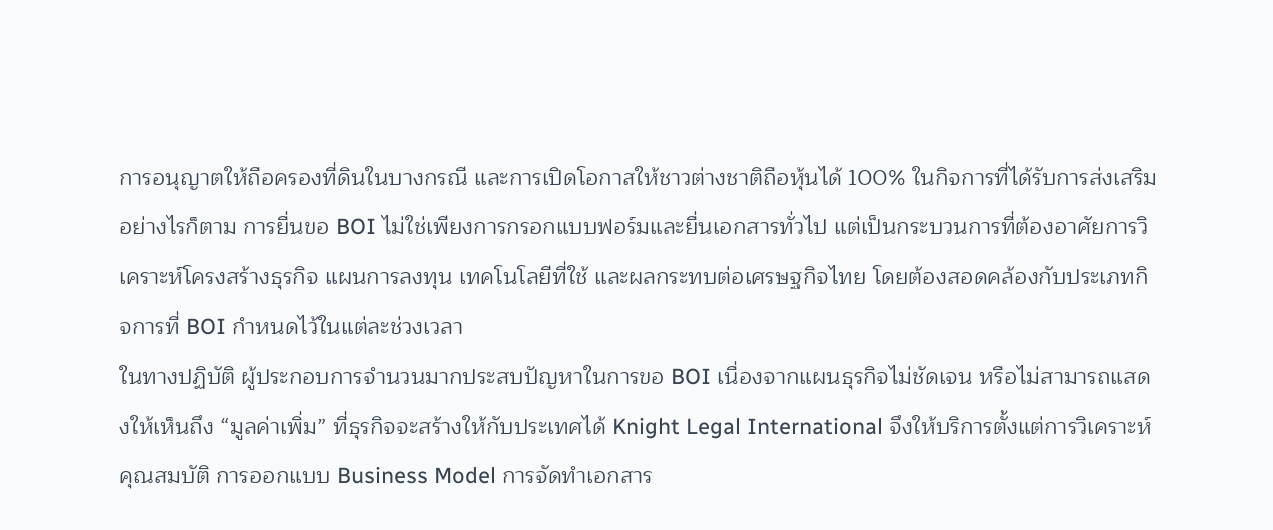การอนุญาตให้ถือครองที่ดินในบางกรณี และการเปิดโอกาสให้ชาวต่างชาติถือหุ้นได้ 100% ในกิจการที่ได้รับการส่งเสริม
อย่างไรก็ตาม การยื่นขอ BOI ไม่ใช่เพียงการกรอกแบบฟอร์มและยื่นเอกสารทั่วไป แต่เป็นกระบวนการที่ต้องอาศัยการวิเคราะห์โครงสร้างธุรกิจ แผนการลงทุน เทคโนโลยีที่ใช้ และผลกระทบต่อเศรษฐกิจไทย โดยต้องสอดคล้องกับประเภทกิจการที่ BOI กำหนดไว้ในแต่ละช่วงเวลา
ในทางปฏิบัติ ผู้ประกอบการจำนวนมากประสบปัญหาในการขอ BOI เนื่องจากแผนธุรกิจไม่ชัดเจน หรือไม่สามารถแสดงให้เห็นถึง “มูลค่าเพิ่ม” ที่ธุรกิจจะสร้างให้กับประเทศได้ Knight Legal International จึงให้บริการตั้งแต่การวิเคราะห์คุณสมบัติ การออกแบบ Business Model การจัดทำเอกสาร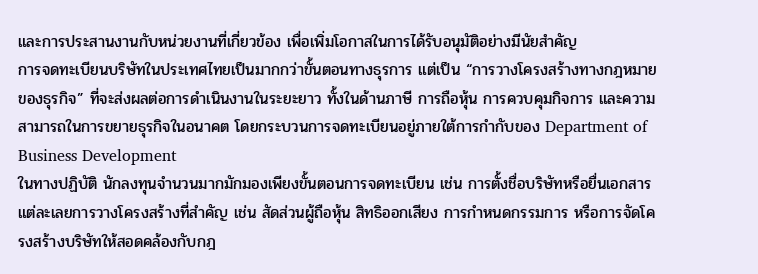และการประสานงานกับหน่วยงานที่เกี่ยวข้อง เพื่อเพิ่มโอกาสในการได้รับอนุมัติอย่างมีนัยสำคัญ
การจดทะเบียนบริษัทในประเทศไทยเป็นมากกว่าขั้นตอนทางธุรการ แต่เป็น “การวางโครงสร้างทางกฎหมายของธุรกิจ” ที่จะส่งผลต่อการดำเนินงานในระยะยาว ทั้งในด้านภาษี การถือหุ้น การควบคุมกิจการ และความสามารถในการขยายธุรกิจในอนาคต โดยกระบวนการจดทะเบียนอยู่ภายใต้การกำกับของ Department of Business Development
ในทางปฏิบัติ นักลงทุนจำนวนมากมักมองเพียงขั้นตอนการจดทะเบียน เช่น การตั้งชื่อบริษัทหรือยื่นเอกสาร แต่ละเลยการวางโครงสร้างที่สำคัญ เช่น สัดส่วนผู้ถือหุ้น สิทธิออกเสียง การกำหนดกรรมการ หรือการจัดโครงสร้างบริษัทให้สอดคล้องกับกฎ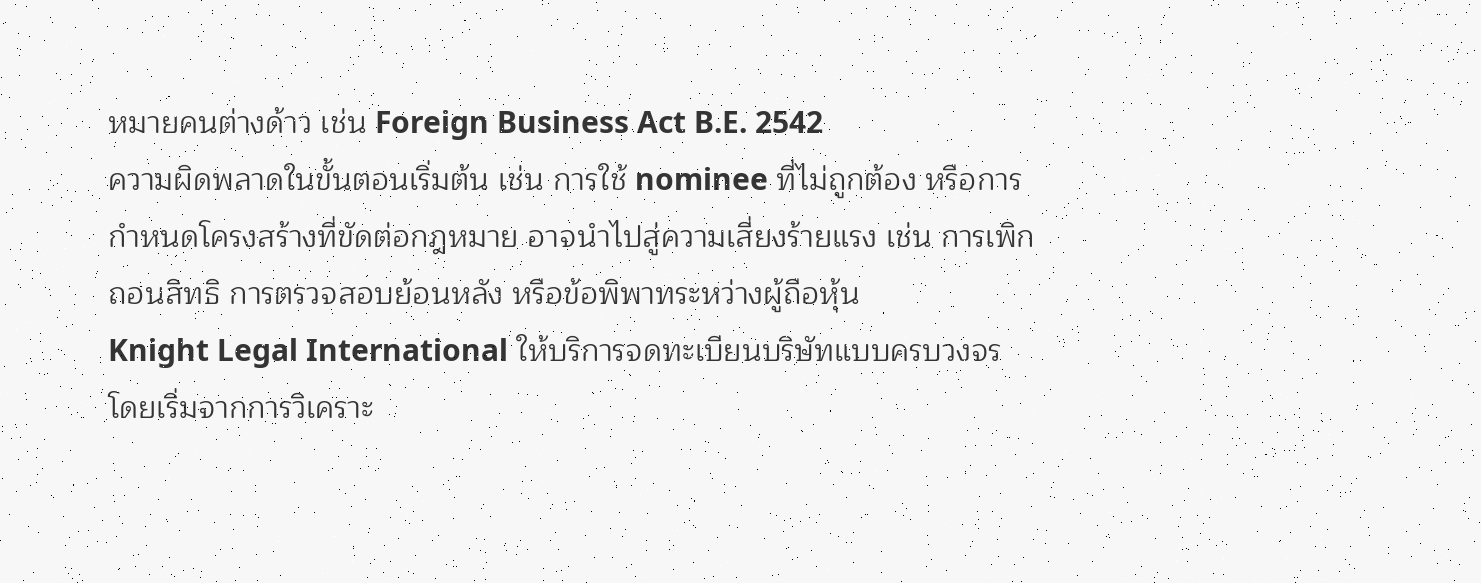หมายคนต่างด้าว เช่น Foreign Business Act B.E. 2542
ความผิดพลาดในขั้นตอนเริ่มต้น เช่น การใช้ nominee ที่ไม่ถูกต้อง หรือการกำหนดโครงสร้างที่ขัดต่อกฎหมาย อาจนำไปสู่ความเสี่ยงร้ายแรง เช่น การเพิกถอนสิทธิ การตรวจสอบย้อนหลัง หรือข้อพิพาทระหว่างผู้ถือหุ้น
Knight Legal International ให้บริการจดทะเบียนบริษัทแบบครบวงจร โดยเริ่มจากการวิเคราะ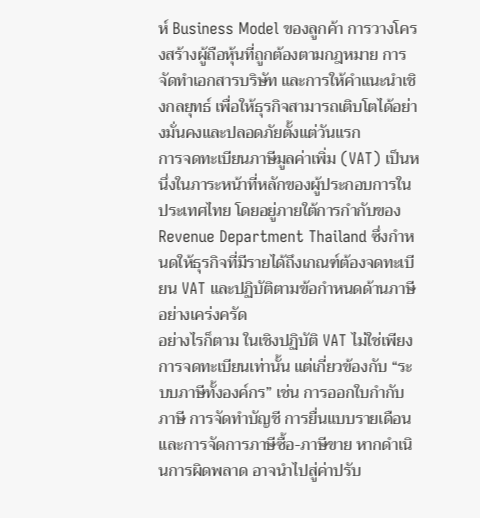ห์ Business Model ของลูกค้า การวางโครงสร้างผู้ถือหุ้นที่ถูกต้องตามกฎหมาย การจัดทำเอกสารบริษัท และการให้คำแนะนำเชิงกลยุทธ์ เพื่อให้ธุรกิจสามารถเติบโตได้อย่างมั่นคงและปลอดภัยตั้งแต่วันแรก
การจดทะเบียนภาษีมูลค่าเพิ่ม (VAT) เป็นหนึ่งในภาระหน้าที่หลักของผู้ประกอบการในประเทศไทย โดยอยู่ภายใต้การกำกับของ Revenue Department Thailand ซึ่งกำหนดให้ธุรกิจที่มีรายได้ถึงเกณฑ์ต้องจดทะเบียน VAT และปฏิบัติตามข้อกำหนดด้านภาษีอย่างเคร่งครัด
อย่างไรก็ตาม ในเชิงปฏิบัติ VAT ไม่ใช่เพียงการจดทะเบียนเท่านั้น แต่เกี่ยวข้องกับ “ระบบภาษีทั้งองค์กร” เช่น การออกใบกำกับภาษี การจัดทำบัญชี การยื่นแบบรายเดือน และการจัดการภาษีซื้อ-ภาษีขาย หากดำเนินการผิดพลาด อาจนำไปสู่ค่าปรับ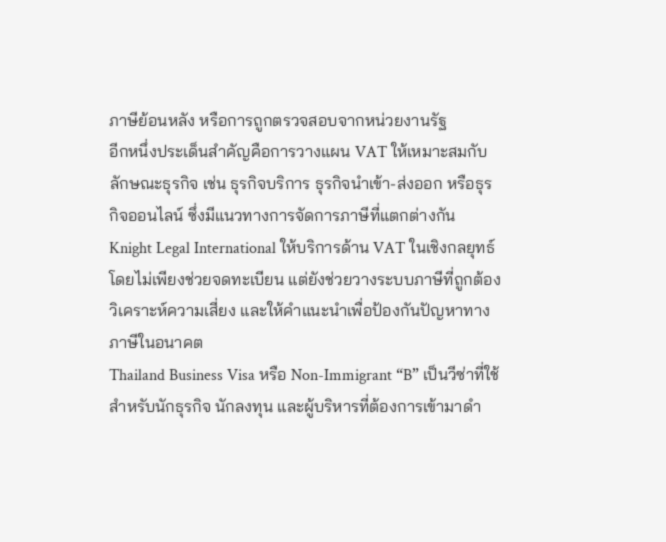ภาษีย้อนหลัง หรือการถูกตรวจสอบจากหน่วยงานรัฐ
อีกหนึ่งประเด็นสำคัญคือการวางแผน VAT ให้เหมาะสมกับลักษณะธุรกิจ เช่น ธุรกิจบริการ ธุรกิจนำเข้า-ส่งออก หรือธุรกิจออนไลน์ ซึ่งมีแนวทางการจัดการภาษีที่แตกต่างกัน
Knight Legal International ให้บริการด้าน VAT ในเชิงกลยุทธ์ โดยไม่เพียงช่วยจดทะเบียน แต่ยังช่วยวางระบบภาษีที่ถูกต้อง วิเคราะห์ความเสี่ยง และให้คำแนะนำเพื่อป้องกันปัญหาทางภาษีในอนาคต
Thailand Business Visa หรือ Non-Immigrant “B” เป็นวีซ่าที่ใช้สำหรับนักธุรกิจ นักลงทุน และผู้บริหารที่ต้องการเข้ามาดำ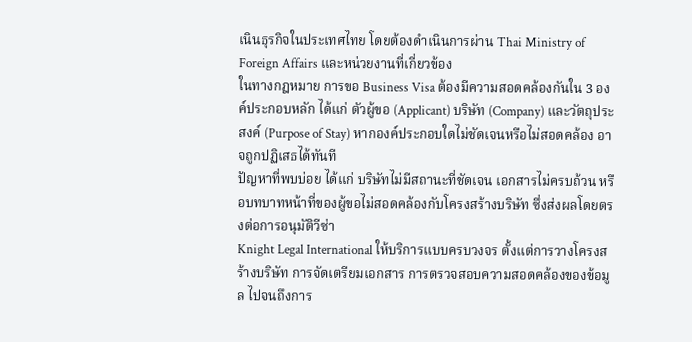เนินธุรกิจในประเทศไทย โดยต้องดำเนินการผ่าน Thai Ministry of Foreign Affairs และหน่วยงานที่เกี่ยวข้อง
ในทางกฎหมาย การขอ Business Visa ต้องมีความสอดคล้องกันใน 3 องค์ประกอบหลัก ได้แก่ ตัวผู้ขอ (Applicant) บริษัท (Company) และวัตถุประสงค์ (Purpose of Stay) หากองค์ประกอบใดไม่ชัดเจนหรือไม่สอดคล้อง อาจถูกปฏิเสธได้ทันที
ปัญหาที่พบบ่อย ได้แก่ บริษัทไม่มีสถานะที่ชัดเจน เอกสารไม่ครบถ้วน หรือบทบาทหน้าที่ของผู้ขอไม่สอดคล้องกับโครงสร้างบริษัท ซึ่งส่งผลโดยตรงต่อการอนุมัติวีซ่า
Knight Legal International ให้บริการแบบครบวงจร ตั้งแต่การวางโครงสร้างบริษัท การจัดเตรียมเอกสาร การตรวจสอบความสอดคล้องของข้อมูล ไปจนถึงการ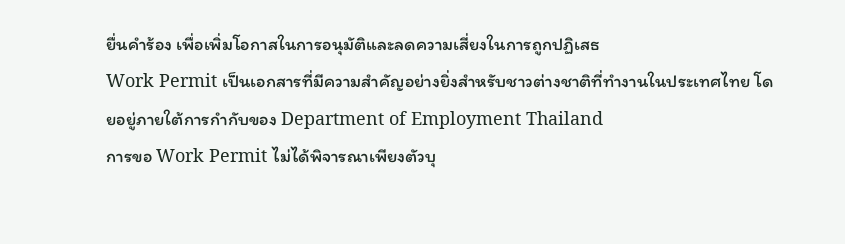ยื่นคำร้อง เพื่อเพิ่มโอกาสในการอนุมัติและลดความเสี่ยงในการถูกปฏิเสธ
Work Permit เป็นเอกสารที่มีความสำคัญอย่างยิ่งสำหรับชาวต่างชาติที่ทำงานในประเทศไทย โดยอยู่ภายใต้การกำกับของ Department of Employment Thailand
การขอ Work Permit ไม่ได้พิจารณาเพียงตัวบุ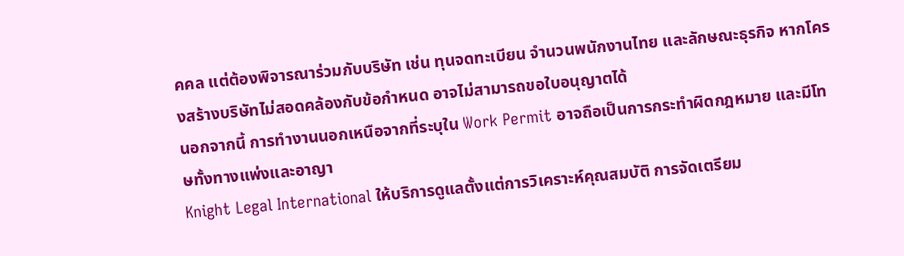คคล แต่ต้องพิจารณาร่วมกับบริษัท เช่น ทุนจดทะเบียน จำนวนพนักงานไทย และลักษณะธุรกิจ หากโครงสร้างบริษัทไม่สอดคล้องกับข้อกำหนด อาจไม่สามารถขอใบอนุญาตได้
นอกจากนี้ การทำงานนอกเหนือจากที่ระบุใน Work Permit อาจถือเป็นการกระทำผิดกฎหมาย และมีโทษทั้งทางแพ่งและอาญา
Knight Legal International ให้บริการดูแลตั้งแต่การวิเคราะห์คุณสมบัติ การจัดเตรียม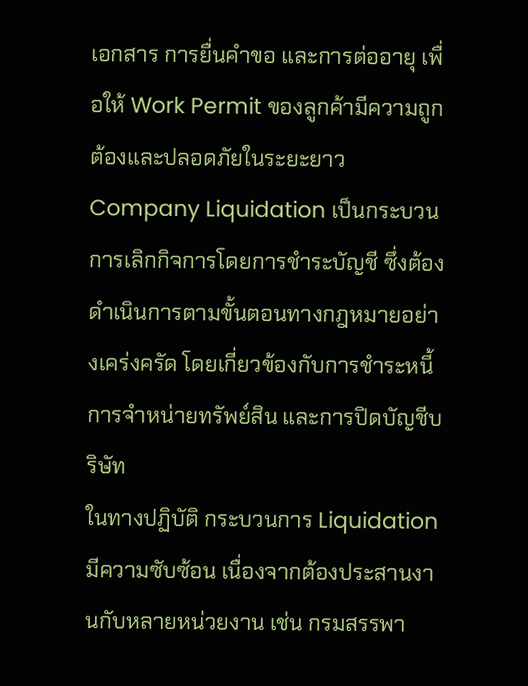เอกสาร การยื่นคำขอ และการต่ออายุ เพื่อให้ Work Permit ของลูกค้ามีความถูกต้องและปลอดภัยในระยะยาว
Company Liquidation เป็นกระบวนการเลิกกิจการโดยการชำระบัญชี ซึ่งต้องดำเนินการตามขั้นตอนทางกฎหมายอย่างเคร่งครัด โดยเกี่ยวข้องกับการชำระหนี้ การจำหน่ายทรัพย์สิน และการปิดบัญชีบริษัท
ในทางปฏิบัติ กระบวนการ Liquidation มีความซับซ้อน เนื่องจากต้องประสานงานกับหลายหน่วยงาน เช่น กรมสรรพา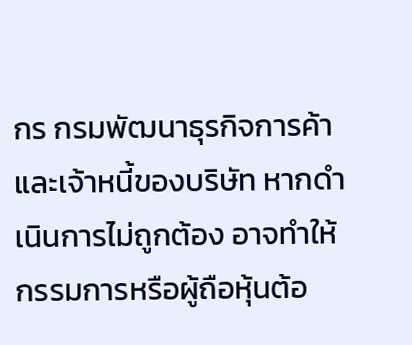กร กรมพัฒนาธุรกิจการค้า และเจ้าหนี้ของบริษัท หากดำเนินการไม่ถูกต้อง อาจทำให้กรรมการหรือผู้ถือหุ้นต้อ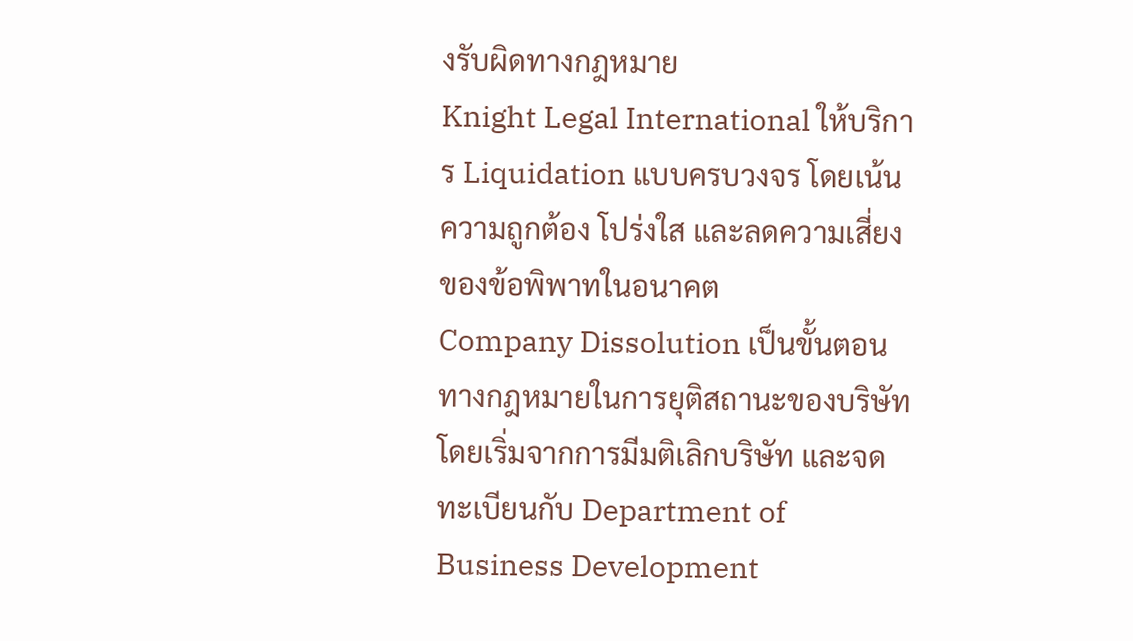งรับผิดทางกฎหมาย
Knight Legal International ให้บริการ Liquidation แบบครบวงจร โดยเน้นความถูกต้อง โปร่งใส และลดความเสี่ยงของข้อพิพาทในอนาคต
Company Dissolution เป็นขั้นตอนทางกฎหมายในการยุติสถานะของบริษัท โดยเริ่มจากการมีมติเลิกบริษัท และจดทะเบียนกับ Department of Business Development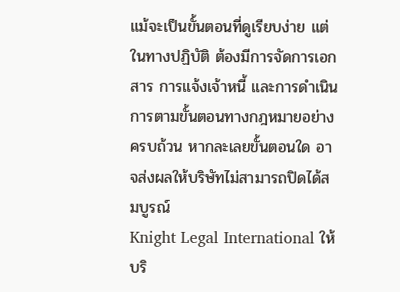แม้จะเป็นขั้นตอนที่ดูเรียบง่าย แต่ในทางปฏิบัติ ต้องมีการจัดการเอกสาร การแจ้งเจ้าหนี้ และการดำเนินการตามขั้นตอนทางกฎหมายอย่างครบถ้วน หากละเลยขั้นตอนใด อาจส่งผลให้บริษัทไม่สามารถปิดได้สมบูรณ์
Knight Legal International ให้บริ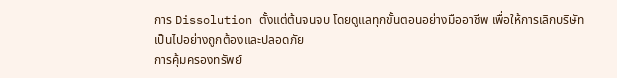การ Dissolution ตั้งแต่ต้นจนจบ โดยดูแลทุกขั้นตอนอย่างมืออาชีพ เพื่อให้การเลิกบริษัทเป็นไปอย่างถูกต้องและปลอดภัย
การคุ้มครองทรัพย์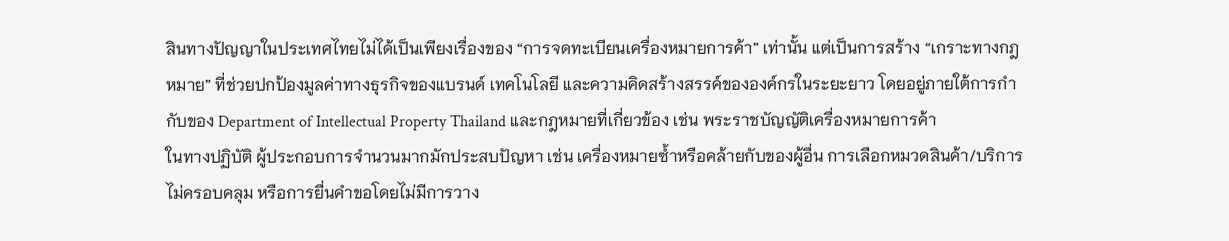สินทางปัญญาในประเทศไทยไม่ได้เป็นเพียงเรื่องของ “การจดทะเบียนเครื่องหมายการค้า” เท่านั้น แต่เป็นการสร้าง “เกราะทางกฎหมาย” ที่ช่วยปกป้องมูลค่าทางธุรกิจของแบรนด์ เทคโนโลยี และความคิดสร้างสรรค์ขององค์กรในระยะยาว โดยอยู่ภายใต้การกำกับของ Department of Intellectual Property Thailand และกฎหมายที่เกี่ยวข้อง เช่น พระราชบัญญัติเครื่องหมายการค้า
ในทางปฏิบัติ ผู้ประกอบการจำนวนมากมักประสบปัญหา เช่น เครื่องหมายซ้ำหรือคล้ายกับของผู้อื่น การเลือกหมวดสินค้า/บริการไม่ครอบคลุม หรือการยื่นคำขอโดยไม่มีการวาง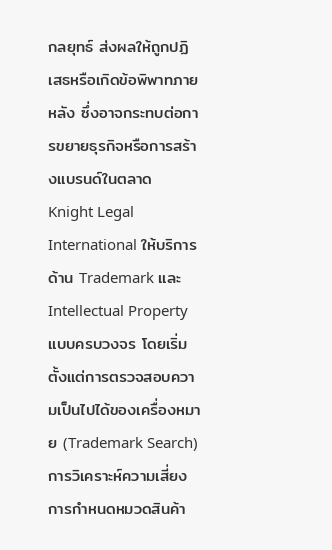กลยุทธ์ ส่งผลให้ถูกปฏิเสธหรือเกิดข้อพิพาทภายหลัง ซึ่งอาจกระทบต่อการขยายธุรกิจหรือการสร้างแบรนด์ในตลาด
Knight Legal International ให้บริการด้าน Trademark และ Intellectual Property แบบครบวงจร โดยเริ่มตั้งแต่การตรวจสอบความเป็นไปได้ของเครื่องหมาย (Trademark Search) การวิเคราะห์ความเสี่ยง การกำหนดหมวดสินค้า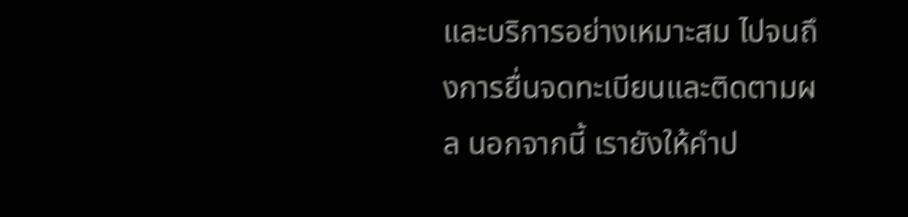และบริการอย่างเหมาะสม ไปจนถึงการยื่นจดทะเบียนและติดตามผล นอกจากนี้ เรายังให้คำป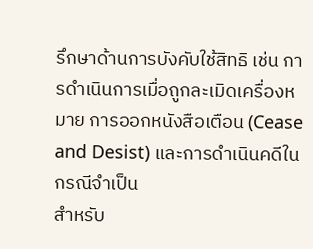รึกษาด้านการบังคับใช้สิทธิ เช่น การดำเนินการเมื่อถูกละเมิดเครื่องหมาย การออกหนังสือเตือน (Cease and Desist) และการดำเนินคดีในกรณีจำเป็น
สำหรับ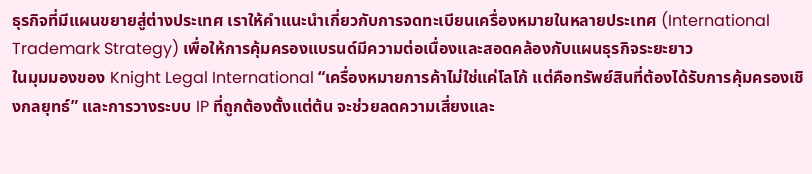ธุรกิจที่มีแผนขยายสู่ต่างประเทศ เราให้คำแนะนำเกี่ยวกับการจดทะเบียนเครื่องหมายในหลายประเทศ (International Trademark Strategy) เพื่อให้การคุ้มครองแบรนด์มีความต่อเนื่องและสอดคล้องกับแผนธุรกิจระยะยาว
ในมุมมองของ Knight Legal International “เครื่องหมายการค้าไม่ใช่แค่โลโก้ แต่คือทรัพย์สินที่ต้องได้รับการคุ้มครองเชิงกลยุทธ์” และการวางระบบ IP ที่ถูกต้องตั้งแต่ต้น จะช่วยลดความเสี่ยงและ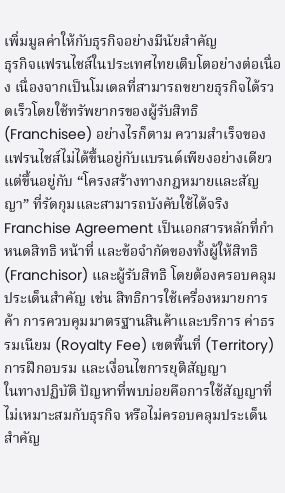เพิ่มมูลค่าให้กับธุรกิจอย่างมีนัยสำคัญ
ธุรกิจแฟรนไชส์ในประเทศไทยเติบโตอย่างต่อเนื่อง เนื่องจากเป็นโมเดลที่สามารถขยายธุรกิจได้รวดเร็วโดยใช้ทรัพยากรของผู้รับสิทธิ (Franchisee) อย่างไรก็ตาม ความสำเร็จของแฟรนไชส์ไม่ได้ขึ้นอยู่กับแบรนด์เพียงอย่างเดียว แต่ขึ้นอยู่กับ “โครงสร้างทางกฎหมายและสัญญา” ที่รัดกุมและสามารถบังคับใช้ได้จริง
Franchise Agreement เป็นเอกสารหลักที่กำหนดสิทธิ หน้าที่ และข้อจำกัดของทั้งผู้ให้สิทธิ (Franchisor) และผู้รับสิทธิ โดยต้องครอบคลุมประเด็นสำคัญ เช่น สิทธิการใช้เครื่องหมายการค้า การควบคุมมาตรฐานสินค้าและบริการ ค่าธรรมเนียม (Royalty Fee) เขตพื้นที่ (Territory) การฝึกอบรม และเงื่อนไขการยุติสัญญา
ในทางปฏิบัติ ปัญหาที่พบบ่อยคือการใช้สัญญาที่ไม่เหมาะสมกับธุรกิจ หรือไม่ครอบคลุมประเด็นสำคัญ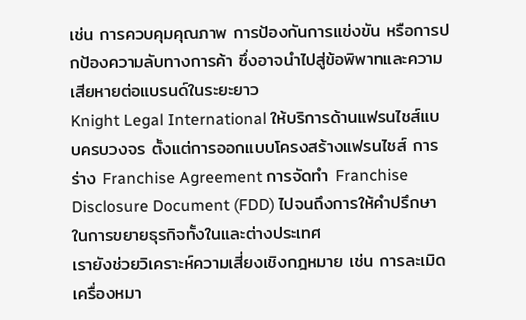เช่น การควบคุมคุณภาพ การป้องกันการแข่งขัน หรือการปกป้องความลับทางการค้า ซึ่งอาจนำไปสู่ข้อพิพาทและความเสียหายต่อแบรนด์ในระยะยาว
Knight Legal International ให้บริการด้านแฟรนไชส์แบบครบวงจร ตั้งแต่การออกแบบโครงสร้างแฟรนไชส์ การร่าง Franchise Agreement การจัดทำ Franchise Disclosure Document (FDD) ไปจนถึงการให้คำปรึกษาในการขยายธุรกิจทั้งในและต่างประเทศ
เรายังช่วยวิเคราะห์ความเสี่ยงเชิงกฎหมาย เช่น การละเมิดเครื่องหมา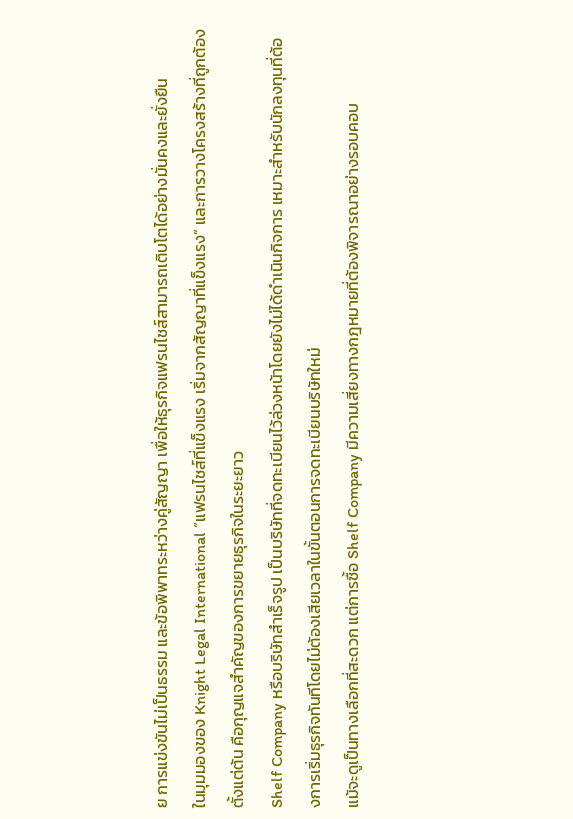ย การแข่งขันไม่เป็นธรรม และข้อพิพาทระหว่างคู่สัญญา เพื่อให้ธุรกิจแฟรนไชส์สามารถเติบโตได้อย่างมั่นคงและยั่งยืน
ในมุมมองของ Knight Legal International “แฟรนไชส์ที่แข็งแรง เริ่มจากสัญญาที่แข็งแรง” และการวางโครงสร้างที่ถูกต้องตั้งแต่ต้น คือกุญแจสำคัญของการขยายธุรกิจในระยะยาว
Shelf Company หรือบริษัทสำเร็จรูป เป็นบริษัทที่จดทะเบียนไว้ล่วงหน้าโดยยังไม่ได้ดำเนินกิจการ เหมาะสำหรับนักลงทุนที่ต้องการเริ่มธุรกิจทันทีโดยไม่ต้องเสียเวลาในขั้นตอนการจดทะเบียนบริษัทใหม่
แม้จะดูเป็นทางเลือกที่สะดวก แต่การซื้อ Shelf Company มีความเสี่ยงทางกฎหมายที่ต้องพิจารณาอย่างรอบคอบ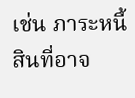เช่น ภาระหนี้สินที่อาจ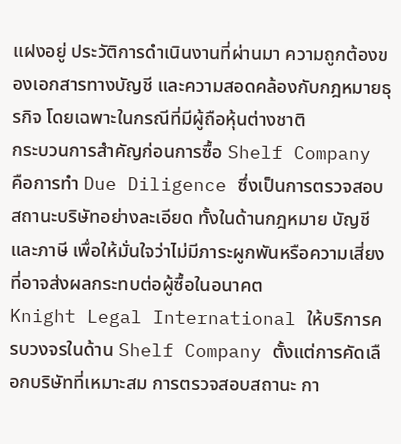แฝงอยู่ ประวัติการดำเนินงานที่ผ่านมา ความถูกต้องของเอกสารทางบัญชี และความสอดคล้องกับกฎหมายธุรกิจ โดยเฉพาะในกรณีที่มีผู้ถือหุ้นต่างชาติ
กระบวนการสำคัญก่อนการซื้อ Shelf Company คือการทำ Due Diligence ซึ่งเป็นการตรวจสอบสถานะบริษัทอย่างละเอียด ทั้งในด้านกฎหมาย บัญชี และภาษี เพื่อให้มั่นใจว่าไม่มีภาระผูกพันหรือความเสี่ยงที่อาจส่งผลกระทบต่อผู้ซื้อในอนาคต
Knight Legal International ให้บริการครบวงจรในด้าน Shelf Company ตั้งแต่การคัดเลือกบริษัทที่เหมาะสม การตรวจสอบสถานะ กา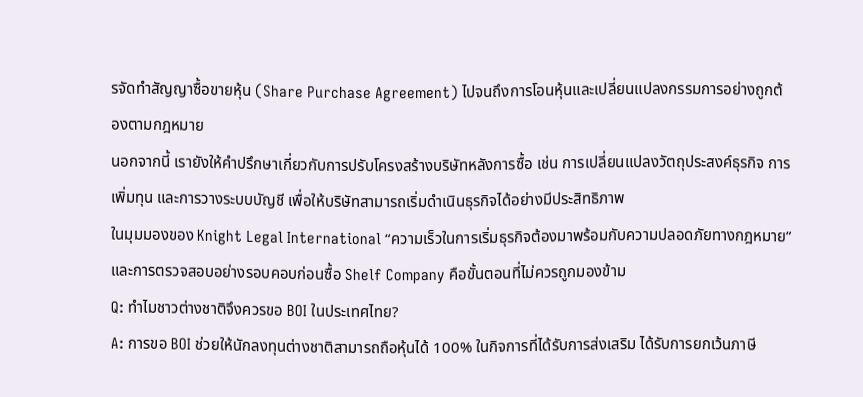รจัดทำสัญญาซื้อขายหุ้น (Share Purchase Agreement) ไปจนถึงการโอนหุ้นและเปลี่ยนแปลงกรรมการอย่างถูกต้องตามกฎหมาย
นอกจากนี้ เรายังให้คำปรึกษาเกี่ยวกับการปรับโครงสร้างบริษัทหลังการซื้อ เช่น การเปลี่ยนแปลงวัตถุประสงค์ธุรกิจ การเพิ่มทุน และการวางระบบบัญชี เพื่อให้บริษัทสามารถเริ่มดำเนินธุรกิจได้อย่างมีประสิทธิภาพ
ในมุมมองของ Knight Legal International “ความเร็วในการเริ่มธุรกิจต้องมาพร้อมกับความปลอดภัยทางกฎหมาย” และการตรวจสอบอย่างรอบคอบก่อนซื้อ Shelf Company คือขั้นตอนที่ไม่ควรถูกมองข้าม
Q: ทำไมชาวต่างชาติจึงควรขอ BOI ในประเทศไทย?
A: การขอ BOI ช่วยให้นักลงทุนต่างชาติสามารถถือหุ้นได้ 100% ในกิจการที่ได้รับการส่งเสริม ได้รับการยกเว้นภาษี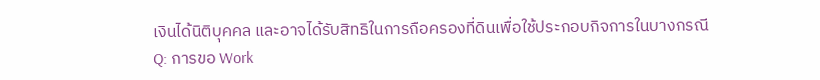เงินได้นิติบุคคล และอาจได้รับสิทธิในการถือครองที่ดินเพื่อใช้ประกอบกิจการในบางกรณี
Q: การขอ Work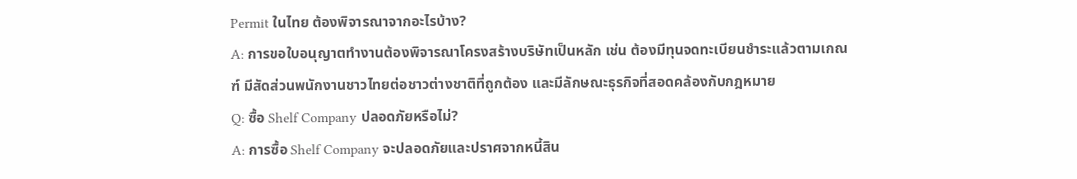Permit ในไทย ต้องพิจารณาจากอะไรบ้าง?
A: การขอใบอนุญาตทำงานต้องพิจารณาโครงสร้างบริษัทเป็นหลัก เช่น ต้องมีทุนจดทะเบียนชำระแล้วตามเกณฑ์ มีสัดส่วนพนักงานชาวไทยต่อชาวต่างชาติที่ถูกต้อง และมีลักษณะธุรกิจที่สอดคล้องกับกฎหมาย
Q: ซื้อ Shelf Company ปลอดภัยหรือไม่?
A: การซื้อ Shelf Company จะปลอดภัยและปราศจากหนี้สิน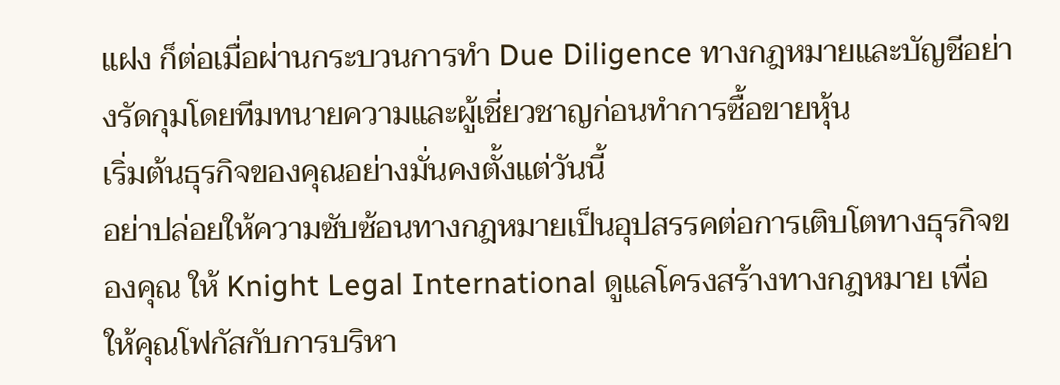แฝง ก็ต่อเมื่อผ่านกระบวนการทำ Due Diligence ทางกฎหมายและบัญชีอย่างรัดกุมโดยทีมทนายความและผู้เชี่ยวชาญก่อนทำการซื้อขายหุ้น
เริ่มต้นธุรกิจของคุณอย่างมั่นคงตั้งแต่วันนี้
อย่าปล่อยให้ความซับซ้อนทางกฎหมายเป็นอุปสรรคต่อการเติบโตทางธุรกิจของคุณ ให้ Knight Legal International ดูแลโครงสร้างทางกฎหมาย เพื่อให้คุณโฟกัสกับการบริหา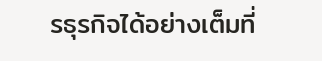รธุรกิจได้อย่างเต็มที่